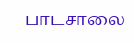பாடசாலை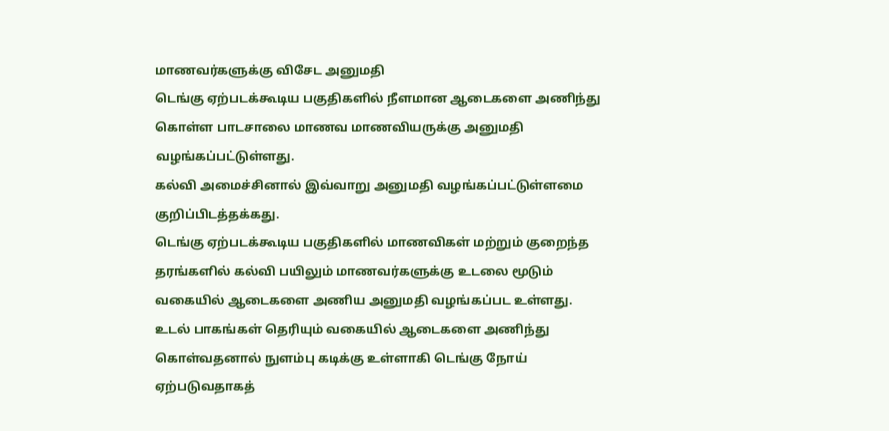மாணவர்களுக்கு விசேட அனுமதி
டெங்கு ஏற்படக்கூடிய பகுதிகளில் நீளமான ஆடைகளை அணிந்து கொள்ள பாடசாலை மாணவ மாணவியருக்கு அனுமதி வழங்கப்பட்டுள்ளது.
கல்வி அமைச்சினால் இவ்வாறு அனுமதி வழங்கப்பட்டுள்ளமை குறிப்பிடத்தக்கது.
டெங்கு ஏற்படக்கூடிய பகுதிகளில் மாணவிகள் மற்றும் குறைந்த தரங்களில் கல்வி பயிலும் மாணவர்களுக்கு உடலை மூடும் வகையில் ஆடைகளை அணிய அனுமதி வழங்கப்பட உள்ளது.
உடல் பாகங்கள் தெரியும் வகையில் ஆடைகளை அணிந்து கொள்வதனால் நுளம்பு கடிக்கு உள்ளாகி டெங்கு நோய் ஏற்படுவதாகத்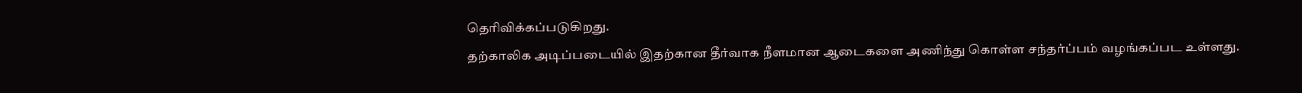தெரிவிக்கப்படுகிறது.
தற்காலிக அடிப்படையில் இதற்கான தீர்வாக நீளமான ஆடைகளை அணிந்து கொள்ள சந்தர்ப்பம் வழங்கப்பட உள்ளது.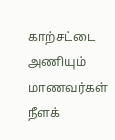காற்சட்டை அணியும் மாணவர்கள் நீளக்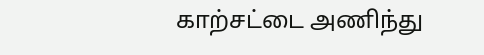காற்சட்டை அணிந்து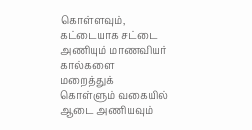கொள்ளவும், கட்டையாக சட்டை அணியும் மாணவியர் கால்களை மறைத்துக் கொள்ளும் வகையில் ஆடை அணியவும்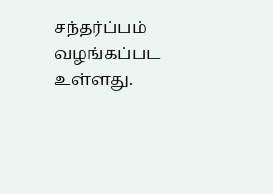சந்தர்ப்பம் வழங்கப்பட உள்ளது.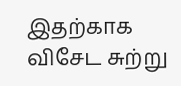இதற்காக விசேட சுற்று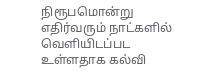நிரூபமொன்று எதிர்வரும் நாட்களில் வெளியிடப்பட உள்ளதாக கல்வி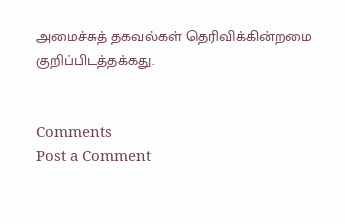அமைச்சுத் தகவல்கள் தெரிவிக்கின்றமை குறிப்பிடத்தக்கது.


Comments
Post a Comment